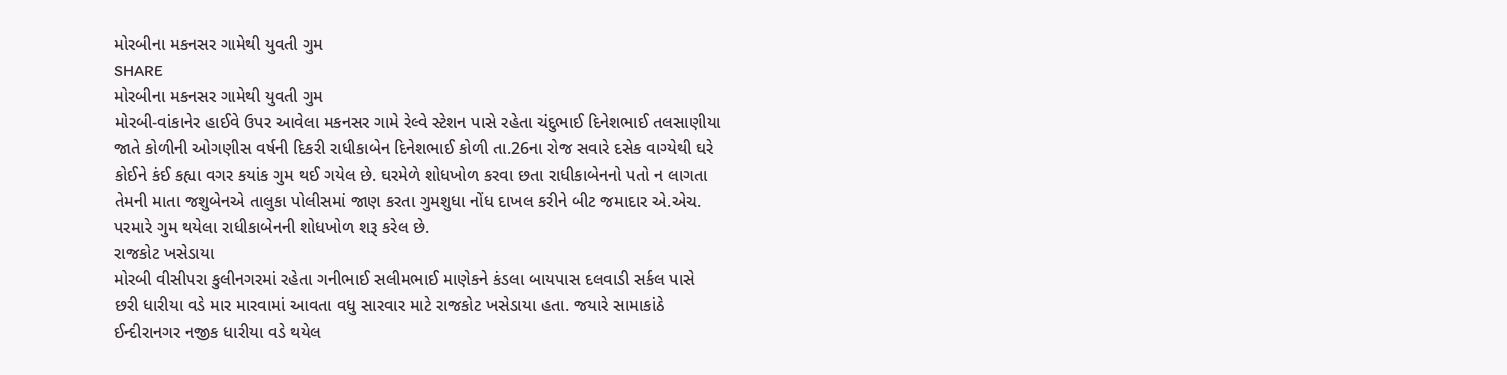મોરબીના મકનસર ગામેથી યુવતી ગુમ
SHARE
મોરબીના મકનસર ગામેથી યુવતી ગુમ
મોરબી-વાંકાનેર હાઈવે ઉપર આવેલા મકનસર ગામે રેલ્વે સ્ટેશન પાસે રહેતા ચંદુભાઈ દિનેશભાઈ તલસાણીયા જાતે કોળીની ઓગણીસ વર્ષની દિકરી રાધીકાબેન દિનેશભાઈ કોળી તા.26ના રોજ સવારે દસેક વાગ્યેથી ઘરે કોઈને કંઈ કહ્યા વગર કયાંક ગુમ થઈ ગયેલ છે. ઘરમેળે શોધખોળ કરવા છતા રાધીકાબેનનો પતો ન લાગતા તેમની માતા જશુબેનએ તાલુકા પોલીસમાં જાણ કરતા ગુમશુધા નોંધ દાખલ કરીને બીટ જમાદાર એ.એચ. પરમારે ગુમ થયેલા રાધીકાબેનની શોધખોળ શરૂ કરેલ છે.
રાજકોટ ખસેડાયા
મોરબી વીસીપરા કુલીનગરમાં રહેતા ગનીભાઈ સલીમભાઈ માણેકને કંડલા બાયપાસ દલવાડી સર્કલ પાસે છરી ધારીયા વડે માર મારવામાં આવતા વધુ સારવાર માટે રાજકોટ ખસેડાયા હતા. જયારે સામાકાંઠે ઈન્દીરાનગર નજીક ધારીયા વડે થયેલ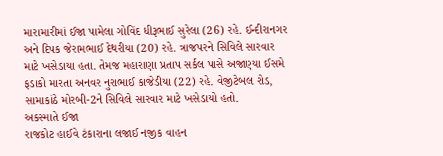મારામારીમાં ઈજા પામેલા ગોવિંદ ધીરૂભાઈ સુરેલા (26) રહે. ઈન્દીરાનગર અને દિપક જેરામભાઈ દેથરીયા (20) રહે. ત્રાજપરને સિવિલે સારવાર માટે ખસેડાયા હતા. તેમજ મહારાણા પ્રતાપ સર્કલ પાસે અજાણ્યા ઈસમે ફડાકો મારતા અનવર નુરાભાઈ કાજેડીયા (22) રહે. વેજીટેબલ રોડ, સામાકાંઠે મોરબી-2ને સિવિલે સારવાર માટે ખસેડાયો હતો.
અકસ્માતે ઈજા
રાજકોટ હાઈવે ટંકારાના લજાઈ નજીક વાહન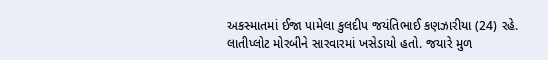અકસ્માતમાં ઈજા પામેલા કુલદીપ જયંતિભાઈ કણઝારીયા (24) રહે. લાતીપ્લોટ મોરબીને સારવારમાં ખસેડાયો હતો. જયારે મુળ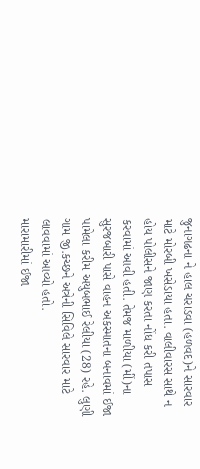જુનાગઢના ને હાલ ચરાડવા (હળવદ)ને સારવાર માટે મોરબી ખસેડાયા હતા. વાલીવારસ સાથે ન હોય પોલીસને જાણ કરતા નોંધ કરી તપાસ કરવામાં આવી હતી. તેમજ માળીયા (મીં)ના સુરજબારી પાસે વાહન અકસ્માતના બનાવમાં ઈજા પામેલા કરીમ અયુબભાઈ રેલીયા (28) રહે. લુણી ગામ જી.કચ્છને અત્રેની સિવિલે સારવાર માટે લાવવામાં આવ્યો હતો.
મારામારીમાં ઈજા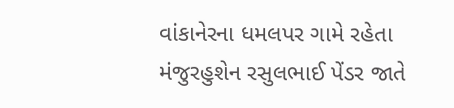વાંકાનેરના ધમલપર ગામે રહેતા મંજુરહુશેન રસુલભાઈ પેંડર જાતે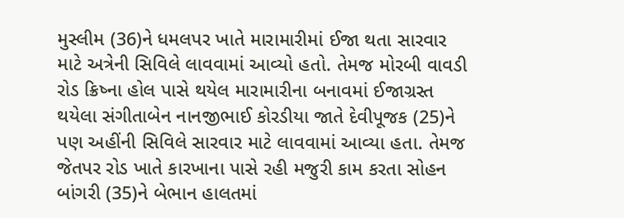મુસ્લીમ (36)ને ધમલપર ખાતે મારામારીમાં ઈજા થતા સારવાર માટે અત્રેની સિવિલે લાવવામાં આવ્યો હતો. તેમજ મોરબી વાવડી રોડ ક્રિષ્ના હોલ પાસે થયેલ મારામારીના બનાવમાં ઈજાગ્રસ્ત થયેલા સંગીતાબેન નાનજીભાઈ કોરડીયા જાતે દેવીપૂજક (25)ને પણ અહીંની સિવિલે સારવાર માટે લાવવામાં આવ્યા હતા. તેમજ જેતપર રોડ ખાતે કારખાના પાસે રહી મજુરી કામ કરતા સોહન બાંગરી (35)ને બેભાન હાલતમાં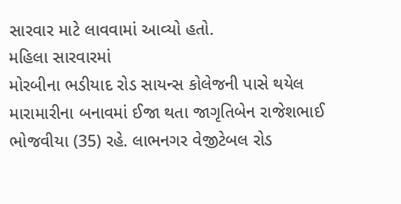સારવાર માટે લાવવામાં આવ્યો હતો.
મહિલા સારવારમાં
મોરબીના ભડીયાદ રોડ સાયન્સ કોલેજની પાસે થયેલ મારામારીના બનાવમાં ઈજા થતા જાગૃતિબેન રાજેશભાઈ ભોજવીયા (35) રહે. લાભનગર વેજીટેબલ રોડ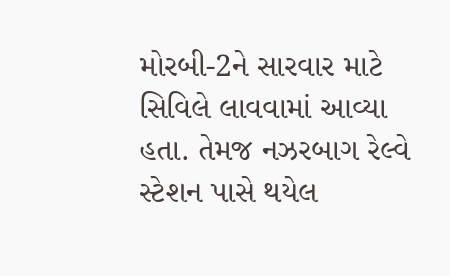મોરબી-2ને સારવાર માટે સિવિલે લાવવામાં આવ્યા હતા. તેમજ નઝરબાગ રેલ્વે સ્ટેશન પાસે થયેલ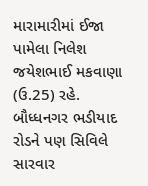મારામારીમાં ઈજા પામેલા નિલેશ જયેશભાઈ મકવાણા (ઉ.25) રહે. બૌધ્ધનગર ભડીયાદ રોડને પણ સિવિલે સારવાર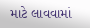માટે લાવવામાં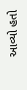આવ્યો હતો